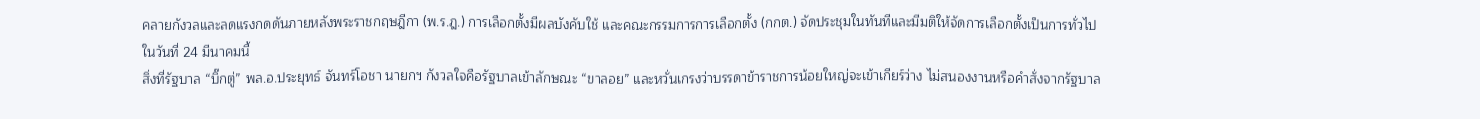คลายกังวลและลดแรงกดดันภายหลังพระราชกฤษฎีกา (พ.ร.ฎ.) การเลือกตั้งมีผลบังคับใช้ และคณะกรรมการการเลือกตั้ง (กกต.) จัดประชุมในทันทีและมีมติให้จัดการเลือกตั้งเป็นการทั่วไปในวันที่ 24 มีนาคมนี้
สิ่งที่รัฐบาล “บิ๊กตู่” พล.อ.ประยุทธ์ จันทร์โอชา นายกฯ กังวลใจคือรัฐบาลเข้าลักษณะ “ขาลอย” และหวั่นเกรงว่าบรรดาข้าราชการน้อยใหญ่จะเข้าเกียร์ว่าง ไม่สนองงานหรือคำสั่งจากรัฐบาล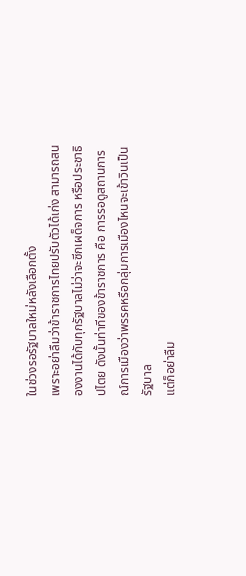ในช่วงรอรัฐบาลใหม่หลังเลือกตั้ง
เพราะอย่าลืมว่าข้าราชการไทยปรับตัวได้เก่ง สามารถสนองงานได้กับทุกรัฐบาลไม่ว่าจะซีกเผด็จการ หรือประชาธิปไตย ดังนั้นท่าทีของข้าราชการ คือ การรอดูสถานการณ์การเมืองว่าพรรคหรือกลุ่มการเมืองไหนจะเข้าวินเป็นรัฐบาล
แต่ก็อย่าลืม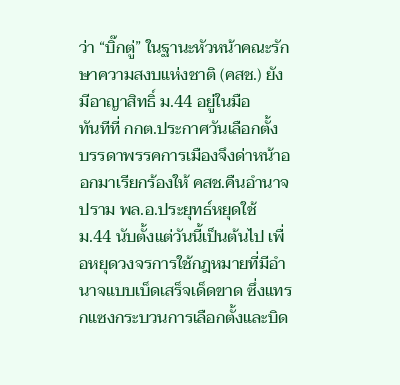ว่า “บิ๊กตู่” ในฐานะหัวหน้าคณะรักษาความสงบแห่งชาติ (คสช.) ยังมีอาญาสิทธิ์ ม.44 อยู่ในมือ
ทันทีที่ กกต.ประกาศวันเลือกตั้ง บรรดาพรรคการเมืองจึงด่าหน้าออกมาเรียกร้องให้ คสช.คืนอำนาจ ปราม พล.อ.ประยุทธ์หยุดใช้ ม.44 นับตั้งแต่วันนี้เป็นต้นไป เพื่อหยุดวงจรการใช้กฎหมายที่มีอำนาจแบบเบ็ดเสร็จเด็ดขาด ซึ่งแทรกแซงกระบวนการเลือกตั้งและบิด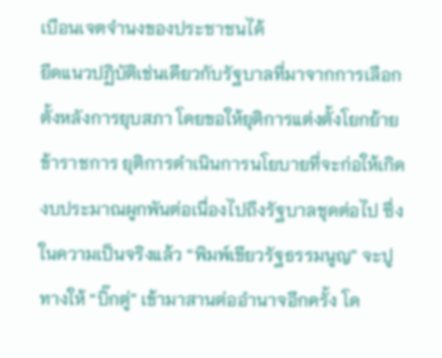เบือนเจตจำนงของประชาชนได้
ยึดแนวปฏิบัติเช่นเดียวกับรัฐบาลที่มาจากการเลือกตั้งหลังการยุบสภา โดยขอให้ยุติการแต่งตั้งโยกย้ายข้าราชการ ยุติการดำเนินการนโยบายที่จะก่อให้เกิดงบประมาณผูกพันต่อเนื่องไปถึงรัฐบาลชุดต่อไป ซึ่งในความเป็นจริงแล้ว “พิมพ์เขียวรัฐธรรมนูญ” จะปูทางให้ “บิ๊กตู่” เข้ามาสานต่ออำนาจอีกครั้ง โด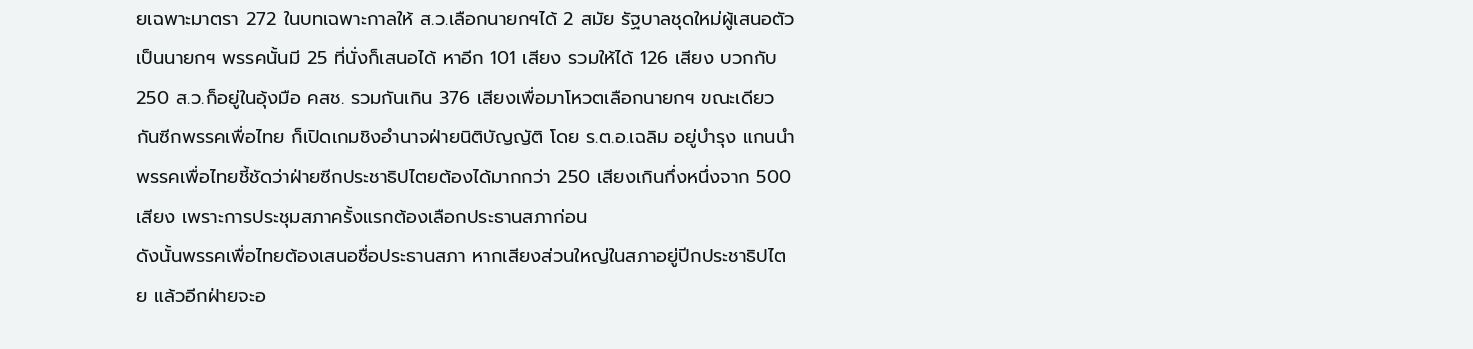ยเฉพาะมาตรา 272 ในบทเฉพาะกาลให้ ส.ว.เลือกนายกฯได้ 2 สมัย รัฐบาลชุดใหม่ผู้เสนอตัวเป็นนายกฯ พรรคนั้นมี 25 ที่นั่งก็เสนอได้ หาอีก 101 เสียง รวมให้ได้ 126 เสียง บวกกับ 250 ส.ว.ก็อยู่ในอุ้งมือ คสช. รวมกันเกิน 376 เสียงเพื่อมาโหวตเลือกนายกฯ ขณะเดียวกันซีกพรรคเพื่อไทย ก็เปิดเกมชิงอำนาจฝ่ายนิติบัญญัติ โดย ร.ต.อ.เฉลิม อยู่บำรุง แกนนำพรรคเพื่อไทยชี้ชัดว่าฝ่ายซีกประชาธิปไตยต้องได้มากกว่า 250 เสียงเกินกึ่งหนึ่งจาก 500 เสียง เพราะการประชุมสภาครั้งแรกต้องเลือกประธานสภาก่อน
ดังนั้นพรรคเพื่อไทยต้องเสนอชื่อประธานสภา หากเสียงส่วนใหญ่ในสภาอยู่ปีกประชาธิปไตย แล้วอีกฝ่ายจะอ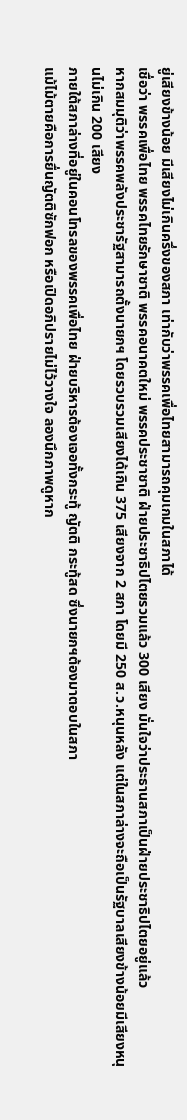ยู่เสียงข้างน้อย มีเสียงไม่เกินครึ่งของสภา เท่ากับว่าพรรคเพื่อไทยสามารถคุมเกมในสภาได้
เชื่อว่า พรรคเพื่อไทย พรรคไทยรักษาชาติ พรรคอนาคตใหม่ พรรคประชาชาติ ฝ่ายประชาธิปไตยรวมแล้ว 300 เสียง มั่นใจว่าประธานสภาเป็นฝ่ายประชาธิปไตยอยู่แล้ว
หากสมมุติว่าพรรคพลังประชารัฐสามารถตั้งนายกฯ โดยรวบรวมเสียงได้เกิน 375 เสียงจาก 2 สภา โดยมี 250 ส.ว.หนุนหลัง แต่ในสภาล่างจะถือเป็นรัฐบาลเสียงข้างน้อยมีเสียงหนุนไม่เกิน 200 เสียง
ภายใต้สภาล่างที่อยู่ในคอนโทรลของพรรคเพื่อไทย ฝ่ายบริหารต้องเจอทั้งกระทู้ ญัตติ กระทู้สด ซึ่งนายกฯต้องมาตอบในสภา
แม้ไม้ตายคือการยื่นญัตติซักฟอก หรือเปิดอภิปรายไม่ไว้วางใจ ลองนึกภาพดูหาก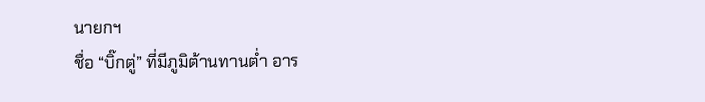นายกฯ
ชื่อ “บิ๊กตู่” ที่มีภูมิต้านทานต่ำ อาร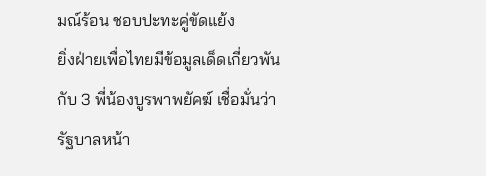มณ์ร้อน ชอบปะทะคู่ขัดแย้ง
ยิ่งฝ่ายเพื่อไทยมีข้อมูลเด็ดเกี่ยวพันกับ 3 พี่น้องบูรพาพยัคฆ์ เชื่อมั่นว่ารัฐบาลหน้า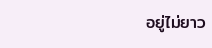อยู่ไม่ยาว